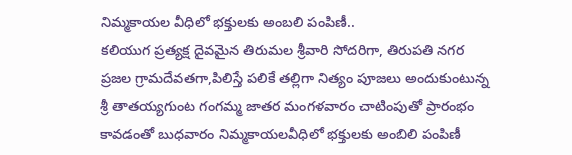నిమ్మకాయల వీధిలో భక్తులకు అంబలి పంపిణీ..
కలియుగ ప్రత్యక్ష దైవమైన తిరుమల శ్రీవారి సోదరిగా, తిరుపతి నగర ప్రజల గ్రామదేవతగా,పిలిస్తే పలికే తల్లిగా నిత్యం పూజలు అందుకుంటున్న శ్రీ తాతయ్యగుంట గంగమ్మ జాతర మంగళవారం చాటింపుతో ప్రారంభం కావడంతో బుధవారం నిమ్మకాయలవీధిలో భక్తులకు అంబిలి పంపిణీ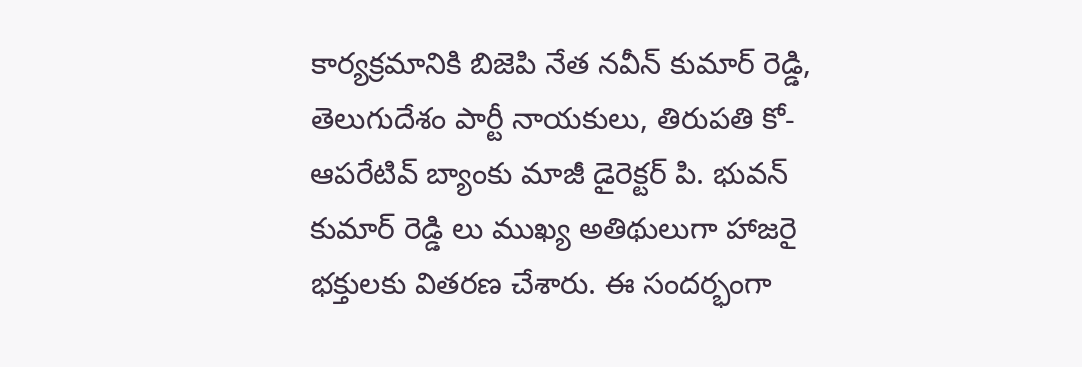కార్యక్రమానికి బిజెపి నేత నవీన్ కుమార్ రెడ్డి, తెలుగుదేశం పార్టీ నాయకులు, తిరుపతి కో-ఆపరేటివ్ బ్యాంకు మాజీ డైరెక్టర్ పి. భువన్ కుమార్ రెడ్డి లు ముఖ్య అతిథులుగా హాజరై భక్తులకు వితరణ చేశారు. ఈ సందర్భంగా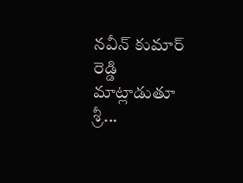నవీన్ కుమార్ రెడ్డి మాట్లాడుతూ శ్రీ...